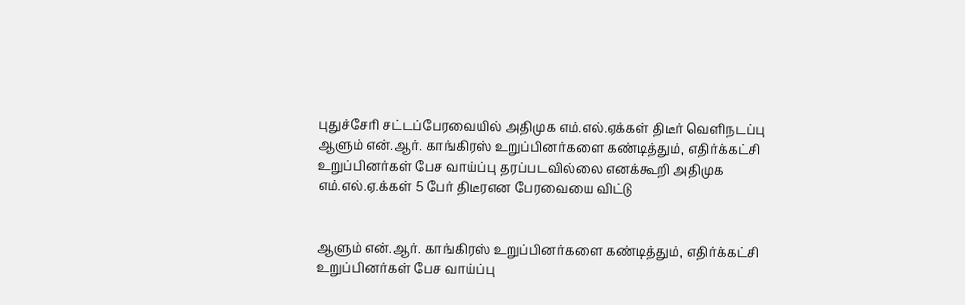புதுச்சேரி சட்டப்பேரவையில் அதிமுக எம்.எல்.ஏக்கள் திடீர் வெளிநடப்பு
ஆளும் என்.ஆர். காங்கிரஸ் உறுப்பினர்களை கண்டித்தும், எதிர்க்கட்சி உறுப்பினர்கள் பேச வாய்ப்பு தரப்படவில்லை எனக்கூறி அதிமுக எம்.எல்.ஏ.க்கள் 5 பேர் திடீரஎன பேரவையை விட்டு


ஆளும் என்.ஆர். காங்கிரஸ் உறுப்பினர்களை கண்டித்தும், எதிர்க்கட்சி உறுப்பினர்கள் பேச வாய்ப்பு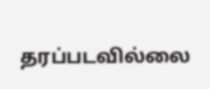தரப்படவில்லை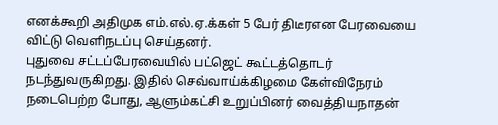எனக்கூறி அதிமுக எம்.எல்.ஏ.க்கள் 5 பேர் திடீரஎன பேரவையை விட்டு வெளிநடப்பு செய்தனர்.
புதுவை சட்டப்பேரவையில் பட்ஜெட் கூட்டத்தொடர் நடந்துவருகிறது. இதில் செவ்வாய்க்கிழமை கேள்விநேரம் நடைபெற்ற போது, ஆளும்கட்சி உறுப்பினர் வைத்தியநாதன்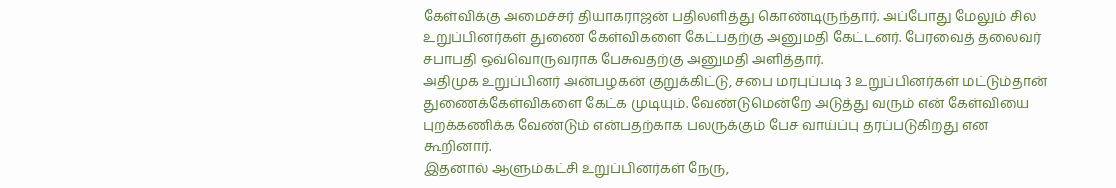கேள்விக்கு அமைச்சர் தியாகராஜன் பதிலளித்து கொண்டிருந்தார். அப்போது மேலும் சில உறுப்பினர்கள் துணை கேள்விகளை கேட்பதற்கு அனுமதி கேட்டனர். பேரவைத் தலைவர் சபாபதி ஒவ்வொருவராக பேசுவதற்கு அனுமதி அளித்தார்.
அதிமுக உறுப்பினர் அன்பழகன் குறுக்கிட்டு, சபை மரபுப்படி 3 உறுப்பினர்கள் மட்டும்தான் துணைக்கேள்விகளை கேட்க முடியும். வேண்டுமென்றே அடுத்து வரும் என் கேள்வியை புறக்கணிக்க வேண்டும் என்பதற்காக பலருக்கும் பேச வாய்ப்பு தரப்படுகிறது என கூறினார்.
இதனால் ஆளும்கட்சி உறுப்பினர்கள் நேரு,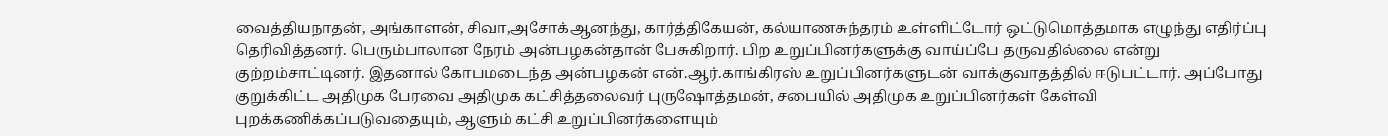வைத்தியநாதன், அங்காளன், சிவா,அசோக்ஆனந்து, கார்த்திகேயன், கல்யாணசுந்தரம் உள்ளிட்டோர் ஒட்டுமொத்தமாக எழுந்து எதிர்ப்பு தெரிவித்தனர். பெரும்பாலான நேரம் அன்பழகன்தான் பேசுகிறார். பிற உறுப்பினர்களுக்கு வாய்ப்பே தருவதில்லை என்று குற்றம்சாட்டினர். இதனால் கோபமடைந்த அன்பழகன் என்.ஆர்.காங்கிரஸ் உறுப்பினர்களுடன் வாக்குவாதத்தில் ஈடுபட்டார். அப்போது குறுக்கிட்ட அதிமுக பேரவை அதிமுக கட்சித்தலைவர் புருஷோத்தமன், சபையில் அதிமுக உறுப்பினர்கள் கேள்வி புறக்கணிக்கப்படுவதையும், ஆளும் கட்சி உறுப்பினர்களையும்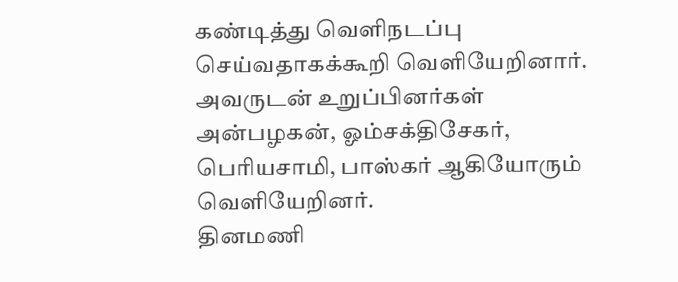கண்டித்து வெளிநடப்பு செய்வதாகக்கூறி வெளியேறினார். அவருடன் உறுப்பினர்கள் அன்பழகன், ஓம்சக்திசேகர், பெரியசாமி, பாஸ்கர் ஆகியோரும் வெளியேறினர்.
தினமணி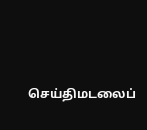செய்திமடலைப்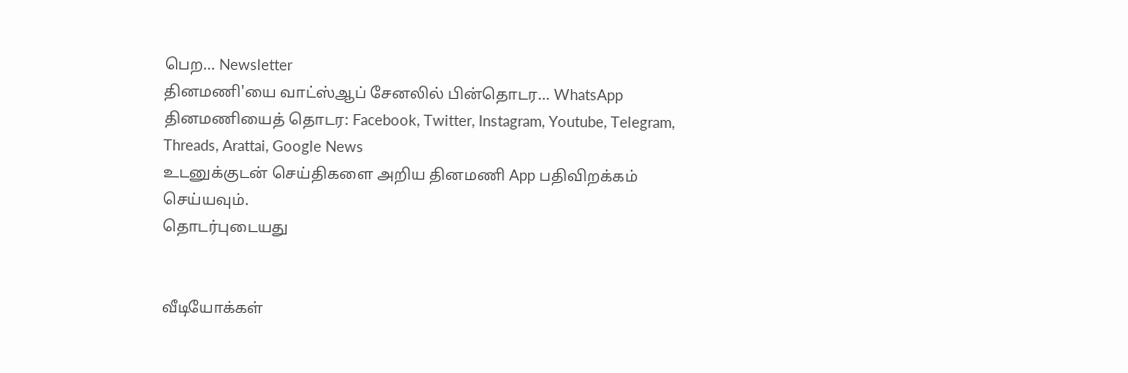பெற... Newsletter
தினமணி'யை வாட்ஸ்ஆப் சேனலில் பின்தொடர... WhatsApp
தினமணியைத் தொடர: Facebook, Twitter, Instagram, Youtube, Telegram, Threads, Arattai, Google News
உடனுக்குடன் செய்திகளை அறிய தினமணி App பதிவிறக்கம் செய்யவும்.
தொடர்புடையது


வீடியோக்கள்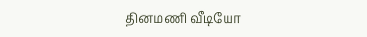தினமணி வீடியோ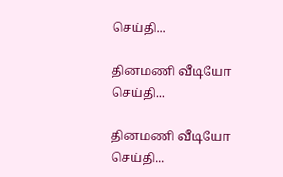செய்தி...

தினமணி வீடியோ செய்தி...

தினமணி வீடியோ செய்தி...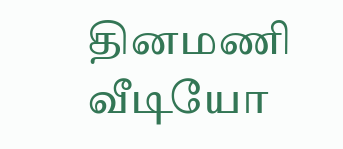தினமணி வீடியோ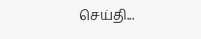செய்தி...